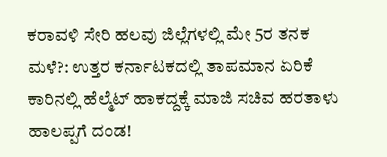ಕರಾವಳಿ ಸೇರಿ ಹಲವು ಜಿಲ್ಲೆಗಳಲ್ಲಿ ಮೇ 5ರ ತನಕ ಮಳೆ?: ಉತ್ತರ ಕರ್ನಾಟಕದಲ್ಲಿ ತಾಪಮಾನ ಏರಿಕೆ
ಕಾರಿನಲ್ಲಿ ಹೆಲ್ಮೆಟ್ ಹಾಕದ್ದಕ್ಕೆ ಮಾಜಿ ಸಚಿವ ಹರತಾಳು ಹಾಲಪ್ಪಗೆ ದಂಡ!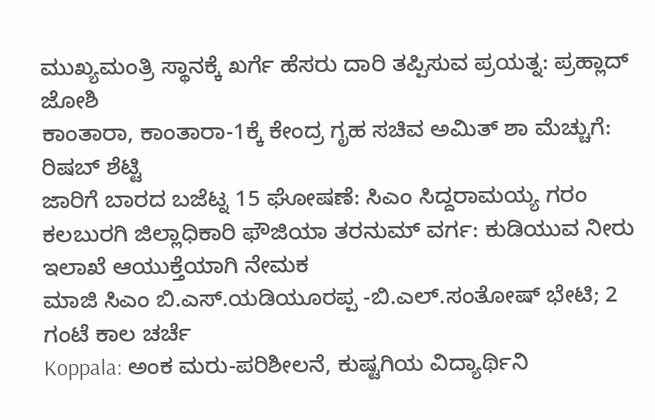ಮುಖ್ಯಮಂತ್ರಿ ಸ್ಥಾನಕ್ಕೆ ಖರ್ಗೆ ಹೆಸರು ದಾರಿ ತಪ್ಪಿಸುವ ಪ್ರಯತ್ನ: ಪ್ರಹ್ಲಾದ್ ಜೋಶಿ
ಕಾಂತಾರಾ, ಕಾಂತಾರಾ-1ಕ್ಕೆ ಕೇಂದ್ರ ಗೃಹ ಸಚಿವ ಅಮಿತ್ ಶಾ ಮೆಚ್ಚುಗೆ: ರಿಷಬ್ ಶೆಟ್ಟಿ
ಜಾರಿಗೆ ಬಾರದ ಬಜೆಟ್ನ 15 ಘೋಷಣೆ: ಸಿಎಂ ಸಿದ್ದರಾಮಯ್ಯ ಗರಂ
ಕಲಬುರಗಿ ಜಿಲ್ಲಾಧಿಕಾರಿ ಫೌಜಿಯಾ ತರನುಮ್ ವರ್ಗ: ಕುಡಿಯುವ ನೀರು ಇಲಾಖೆ ಆಯುಕ್ತೆಯಾಗಿ ನೇಮಕ
ಮಾಜಿ ಸಿಎಂ ಬಿ.ಎಸ್.ಯಡಿಯೂರಪ್ಪ -ಬಿ.ಎಲ್.ಸಂತೋಷ್ ಭೇಟಿ; 2 ಗಂಟೆ ಕಾಲ ಚರ್ಚೆ
Koppala: ಅಂಕ ಮರು-ಪರಿಶೀಲನೆ, ಕುಷ್ಟಗಿಯ ವಿದ್ಯಾರ್ಥಿನಿ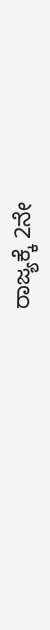ರಾಜ್ಯಕ್ಕೆ 2ನೇ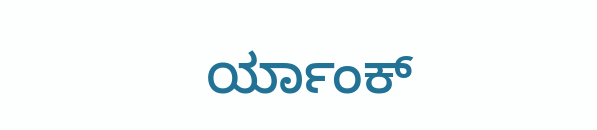ರ್ಯಾಂಕ್